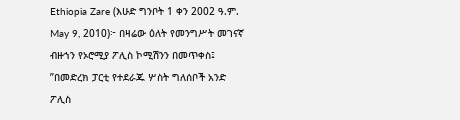Ethiopia Zare (እሁድ ግንቦት 1 ቀን 2002 ዓ.ም. May 9, 2010)፦ በዛሬው ዕለት የመንግሥት መገናኛ ብዙኀን የኦሮሚያ ፖሊስ ኮሚሽንን በመጥቀስ፤ ”በመድረክ ፓርቲ የተደራጁ ሦስት ግለሰቦች አንድ ፖሊስ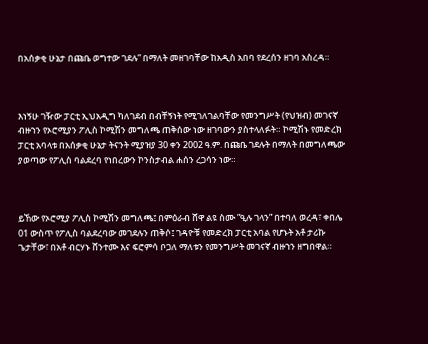በአሰቃቂ ሁኔታ በጩቤ ወግተው ገደሉ” በማለት መዘገባቸው ከአዲስ አበባ የደረሰን ዘገባ አስረዳ።



እነኝሁ ገዥው ፓርቲ ኢህአዲግ ካለገደብ በብቸኝነት የሚገለገልባቸው የመንግሥት (የህዝብ) መገናኛ ብዙኀን የኦሮሚያን ፖሊስ ኮሚሽን መግለጫ ጠቅሰው ነው ዘገባውን ያስተላለፉት። ኮሚሽኑ የመድረክ ፓርቲ አባላቱ በአሰቃቂ ሁኔታ ትናንት ሚያዝያ 30 ቀን 2002 ዓ.ም. በጩቤ ገደሉት በማለት በመግለጫው ያወጣው የፖሊስ ባልደረባ የነበረውን ኮንስታብል ሐሰን ረጋሳን ነው።



ይኸው የኦሮሚያ ፖሊስ ኮሚሽን መግለጫ፤ በምዕራብ ሸዋ ልዩ ስሙ ”ዒሉ ገላን” በተባለ ወረዳ፣ ቀበሌ 01 ውስጥ የፖሊስ ባልደረባው መገደሉን ጠቅሶ፤ ገዳዮቹ የመድረክ ፓርቲ አባል የሆኑት አቶ ታሪኩ ጌታቸው፣ በአቶ ብርሃኑ ሸንተሙ እና ፍሮምሳ ቦጋለ ማለቱን የመንግሥት መገናኛ ብዙኀን ዘግበዋል።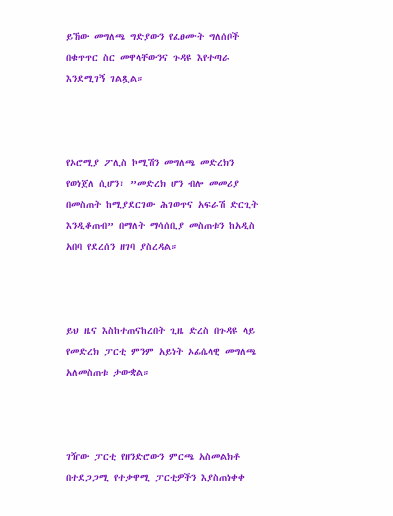ይኸው መግለጫ ግድያውን የፈፀሙት ግለሰቦች በቁጥጥር ስር መዋላቸውንና ጉዳዩ እየተጣራ እንደሚገኝ ገልጿል።



የኦሮሚያ ፖሊስ ኮሚሽን መግለጫ መድረክን የወነጀለ ሲሆን፣ ”መድረክ ሆን ብሎ መመሪያ በመስጠት ከሚያደርገው ሕገወጥና አፍራሽ ድርጊት እንዲቆጠብ” በማለት ማሳሰቢያ መስጠቱን ከአዲስ አበባ የደረሰን ዘገባ ያስረዳል።



ይህ ዜና እስከተጠናከረበት ጊዜ ድረስ በጉዳዩ ላይ የመድረክ ፓርቲ ምንም አይነት ኦፊሴላዊ መግለጫ አለመስጠቱ ታውቋል።



ገዥው ፓርቲ የዘንድሮውን ምርጫ አስመልክቶ በተደጋጋሚ የተቃዋሚ ፓርቲዎችን እያስጠነቀቀ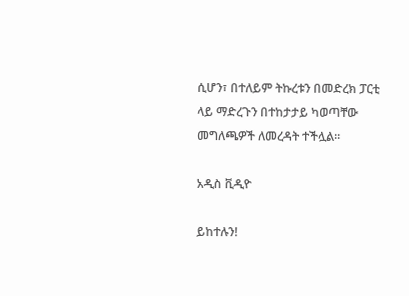ሲሆን፣ በተለይም ትኩረቱን በመድረክ ፓርቲ ላይ ማድረጉን በተከታታይ ካወጣቸው መግለጫዎች ለመረዳት ተችሏል።

አዲስ ቪዲዮ

ይከተሉን!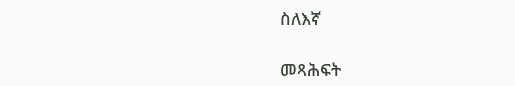ስለእኛ

መጻሕፍት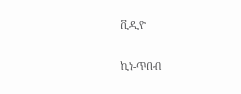ቪዲዮ

ኪነ-ጥበብ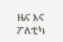ዜና እና ፖለቲካ